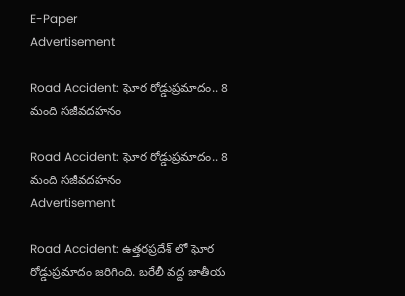E-Paper
Advertisement

Road Accident: ఘోర రోడ్డుప్రమాదం.. 8 మంది సజీవదహనం

Road Accident: ఘోర రోడ్డుప్రమాదం.. 8 మంది సజీవదహనం
Advertisement

Road Accident: ఉత్తరప్రదేశ్ లో ఘోర రోడ్డుప్రమాదం జరిగింది. బరేలీ వద్ద జాతీయ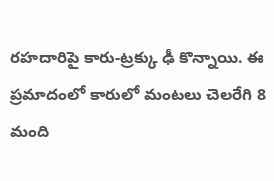రహదారిపై కారు-ట్రక్కు ఢీ కొన్నాయి. ఈ ప్రమాదంలో కారులో మంటలు చెలరేగి 8 మంది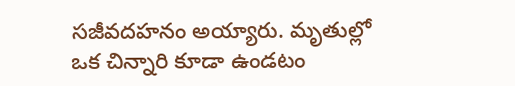సజీవదహనం అయ్యారు. మృతుల్లో ఒక చిన్నారి కూడా ఉండటం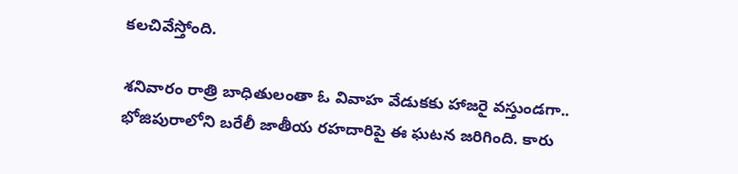కలచివేస్తోంది.

శనివారం రాత్రి బాధితులంతా ఓ వివాహ వేడుకకు హాజరై వస్తుండగా.. భోజిపురాలోని బరేలీ జాతీయ రహదారిపై ఈ ఘటన జరిగింది. కారు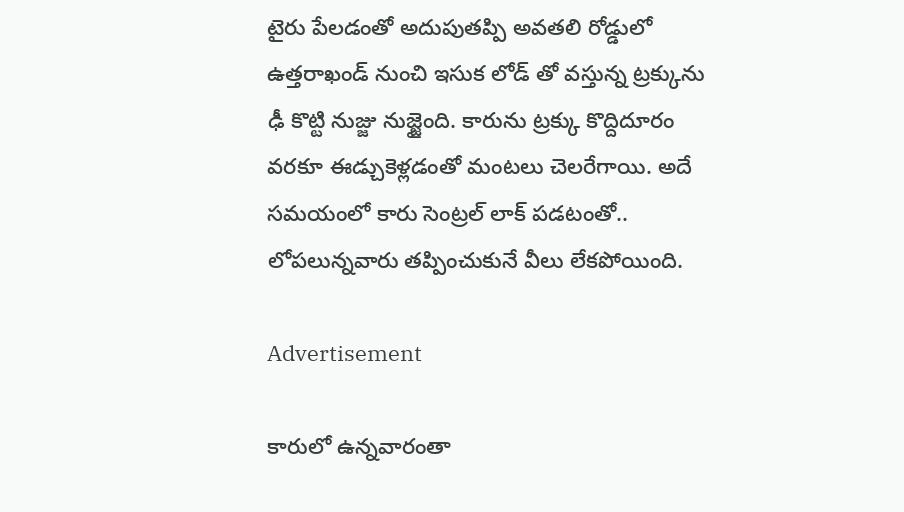టైరు పేలడంతో అదుపుతప్పి అవతలి రోడ్డులో ఉత్తరాఖండ్ నుంచి ఇసుక లోడ్ తో వస్తున్న ట్రక్కును ఢీ కొట్టి నుజ్జు నుజ్జైంది. కారును ట్రక్కు కొద్దిదూరం వరకూ ఈడ్చుకెళ్లడంతో మంటలు చెలరేగాయి. అదే సమయంలో కారు సెంట్రల్ లాక్ పడటంతో.. లోపలున్నవారు తప్పించుకునే వీలు లేకపోయింది.

Advertisement

కారులో ఉన్నవారంతా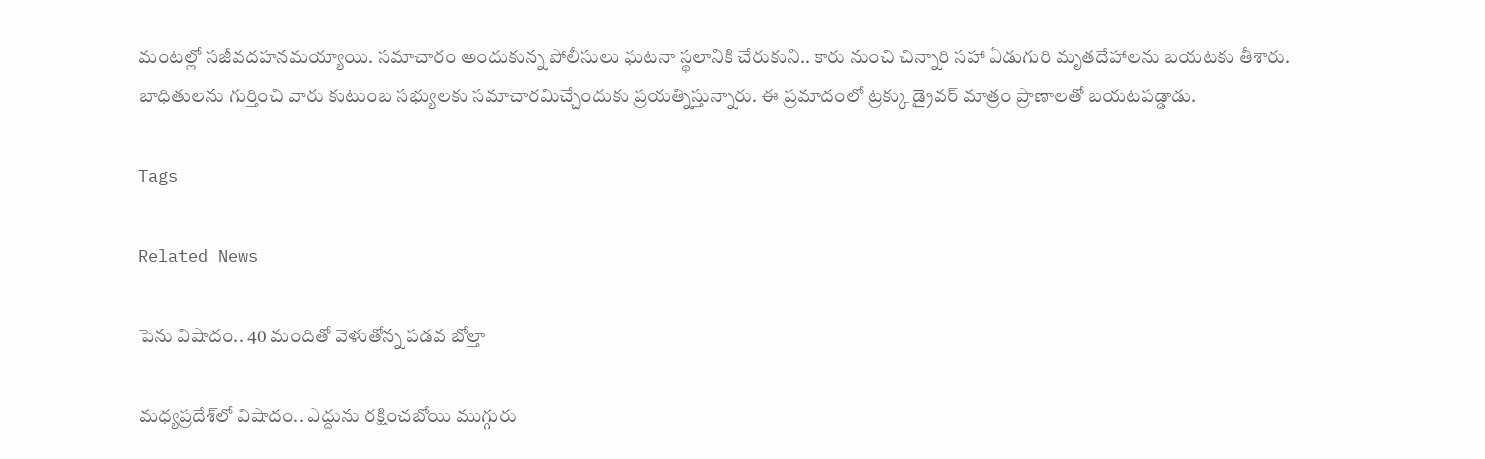మంటల్లో సజీవదహనమయ్యాయి. సమాచారం అందుకున్న పోలీసులు ఘటనా స్థలానికి చేరుకుని.. కారు నుంచి చిన్నారి సహా ఏడుగురి మృతదేహాలను బయటకు తీశారు. బాధితులను గుర్తించి వారు కుటుంబ సభ్యులకు సమాచారమిచ్చేందుకు ప్రయత్నిస్తున్నారు. ఈ ప్రమాదంలో ట్రక్కు డ్రైవర్ మాత్రం ప్రాణాలతో బయటపడ్డాడు.

Tags

Related News

పెను విషాదం.. 40 మందితో వెళుతోన్న ప‌డ‌వ బోల్తా

మధ్యప్రదేశ్‌లో విషాదం.. ఎద్దును రక్షించబోయి ముగ్గురు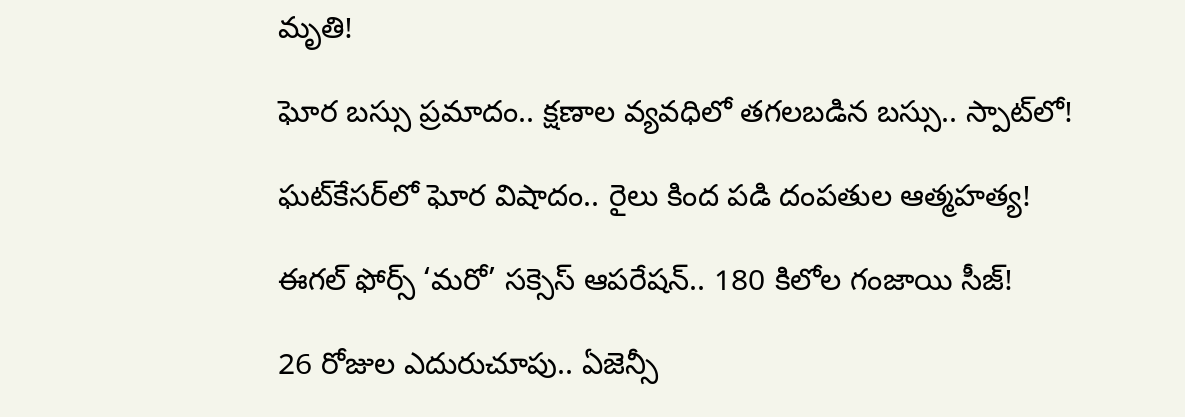మృతి!

ఘోర బస్సు ప్రమాదం.. క్షణాల వ్యవధిలో తగలబడిన బస్సు.. స్పాట్‌లో!

ఘట్‌కేసర్‌లో ఘోర విషాదం.. రైలు కింద పడి దంపతుల ఆత్మహత్య!

ఈగల్ ఫోర్స్ ‘మరో’ సక్సెస్ ఆపరేషన్.. 180 కిలోల గంజాయి సీజ్!

26 రోజుల ఎదురుచూపు.. ఏజెన్సీ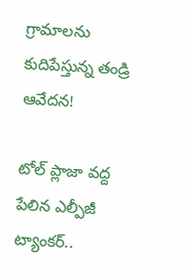గ్రామాలను కుదిపేస్తున్న తండ్రి ఆవేదన!

టోల్ ప్లాజా వద్ద పేలిన ఎల్పీజీ ట్యాంకర్..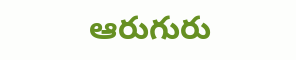ఆరుగురు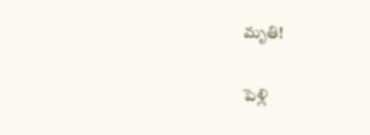మృతి!

పెళ్లి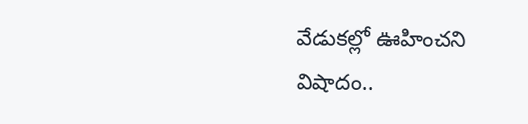వేడుకల్లో ఊహించని విషాదం..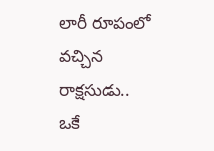లారీ రూపంలో వచ్చిన రాక్షసుడు.. ఒకే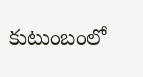కుటుంబంలో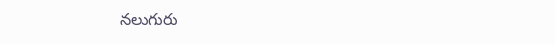నలుగురు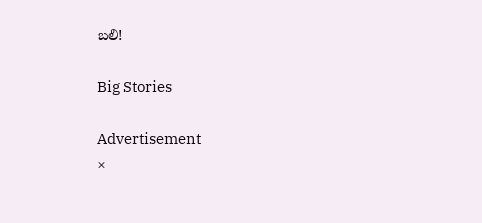బలి!

Big Stories

Advertisement
×